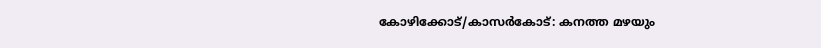കോഴിക്കോട്/കാസർകോട്: കനത്ത മഴയും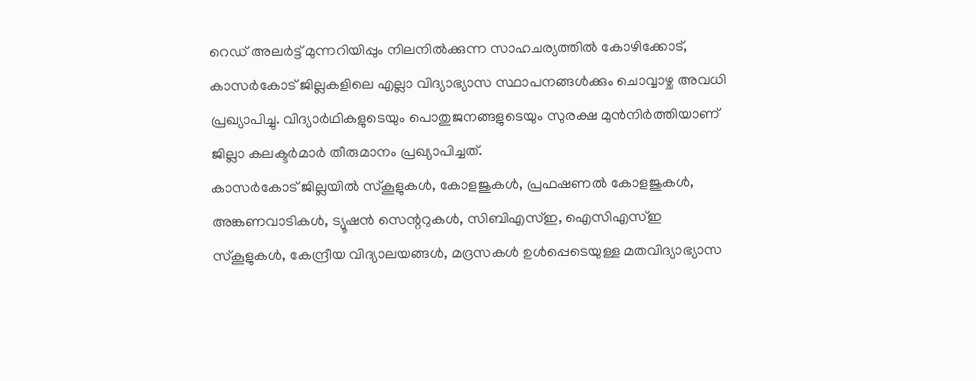റെഡ് അലർട്ട് മുന്നറിയിപ്പും നിലനിൽക്കുന്ന സാഹചര്യത്തിൽ കോഴിക്കോട്, കാസർകോട് ജില്ലകളിലെ എല്ലാ വിദ്യാഭ്യാസ സ്ഥാപനങ്ങൾക്കും ചൊവ്വാഴ്ച അവധി പ്രഖ്യാപിച്ചു. വിദ്യാർഥികളുടെയും പൊതുജനങ്ങളുടെയും സുരക്ഷ മുൻനിർത്തിയാണ് ജില്ലാ കലക്ടർമാർ തീരുമാനം പ്രഖ്യാപിച്ചത്.
കാസർകോട് ജില്ലയിൽ സ്കൂളുകൾ, കോളജുകൾ, പ്രഫഷണൽ കോളജുകൾ, അങ്കണവാടികൾ, ട്യൂഷൻ സെന്ററുകൾ, സിബിഎസ്ഇ, ഐസിഎസ്ഇ സ്കൂളുകൾ, കേന്ദ്രീയ വിദ്യാലയങ്ങൾ, മദ്രസകൾ ഉൾപ്പെടെയുള്ള മതവിദ്യാഭ്യാസ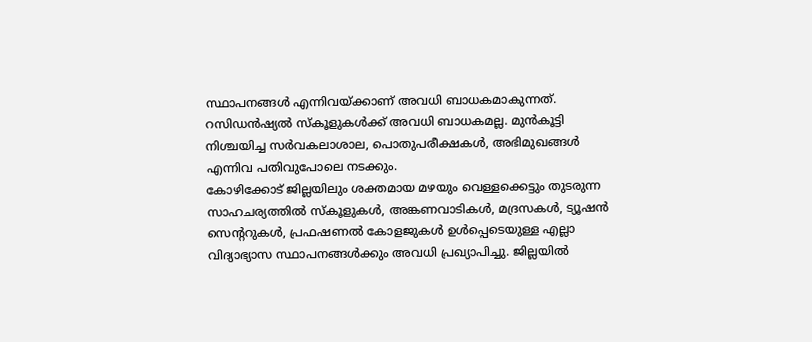സ്ഥാപനങ്ങൾ എന്നിവയ്ക്കാണ് അവധി ബാധകമാകുന്നത്. റസിഡൻഷ്യൽ സ്കൂളുകൾക്ക് അവധി ബാധകമല്ല. മുൻകൂട്ടി നിശ്ചയിച്ച സർവകലാശാല, പൊതുപരീക്ഷകൾ, അഭിമുഖങ്ങൾ എന്നിവ പതിവുപോലെ നടക്കും.
കോഴിക്കോട് ജില്ലയിലും ശക്തമായ മഴയും വെള്ളക്കെട്ടും തുടരുന്ന സാഹചര്യത്തിൽ സ്കൂളുകൾ, അങ്കണവാടികൾ, മദ്രസകൾ, ട്യൂഷൻ സെന്ററുകൾ, പ്രഫഷണൽ കോളജുകൾ ഉൾപ്പെടെയുള്ള എല്ലാ വിദ്യാഭ്യാസ സ്ഥാപനങ്ങൾക്കും അവധി പ്രഖ്യാപിച്ചു. ജില്ലയിൽ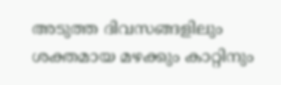അടുത്ത ദിവസങ്ങളിലും ശക്തമായ മഴക്കും കാറ്റിനും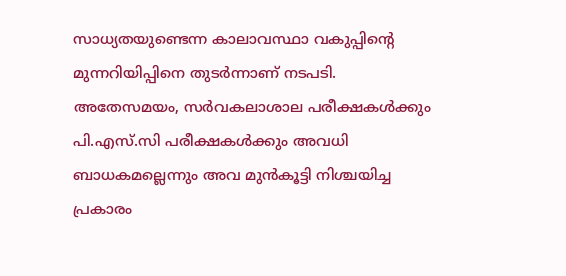സാധ്യതയുണ്ടെന്ന കാലാവസ്ഥാ വകുപ്പിന്റെ മുന്നറിയിപ്പിനെ തുടർന്നാണ് നടപടി.
അതേസമയം, സർവകലാശാല പരീക്ഷകൾക്കും പി.എസ്.സി പരീക്ഷകൾക്കും അവധി ബാധകമല്ലെന്നും അവ മുൻകൂട്ടി നിശ്ചയിച്ച പ്രകാരം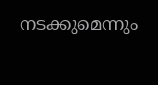നടക്കുമെന്നും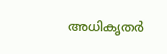അധികൃതർ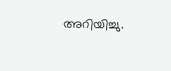അറിയിച്ചു.